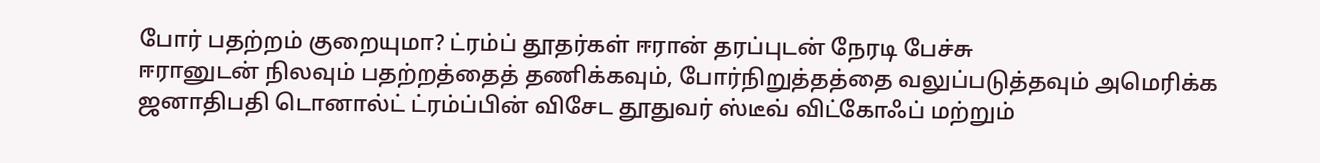போர் பதற்றம் குறையுமா? ட்ரம்ப் தூதர்கள் ஈரான் தரப்புடன் நேரடி பேச்சு
ஈரானுடன் நிலவும் பதற்றத்தைத் தணிக்கவும், போர்நிறுத்தத்தை வலுப்படுத்தவும் அமெரிக்க ஜனாதிபதி டொனால்ட் ட்ரம்ப்பின் விசேட தூதுவர் ஸ்டீவ் விட்கோஃப் மற்றும்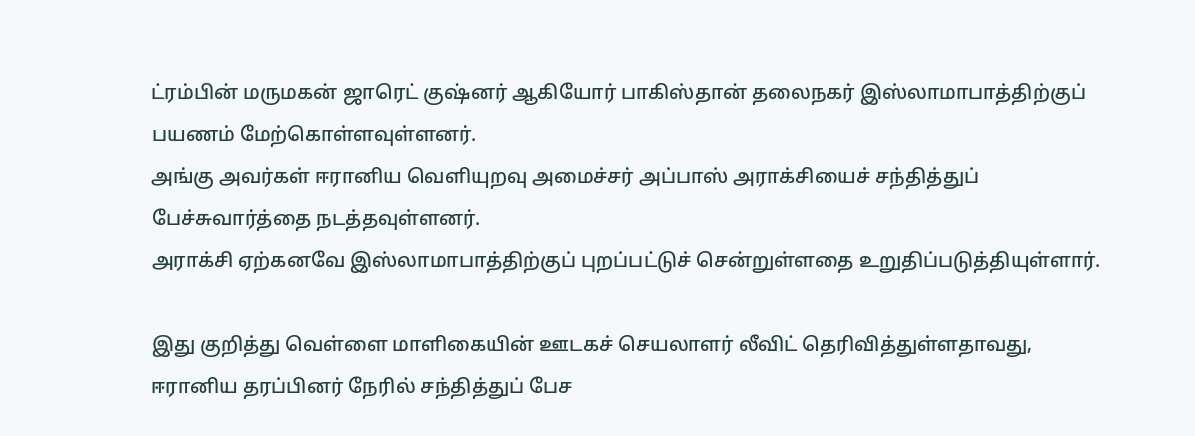ட்ரம்பின் மருமகன் ஜாரெட் குஷ்னர் ஆகியோர் பாகிஸ்தான் தலைநகர் இஸ்லாமாபாத்திற்குப் பயணம் மேற்கொள்ளவுள்ளனர்.
அங்கு அவர்கள் ஈரானிய வெளியுறவு அமைச்சர் அப்பாஸ் அராக்சியைச் சந்தித்துப் பேச்சுவார்த்தை நடத்தவுள்ளனர்.
அராக்சி ஏற்கனவே இஸ்லாமாபாத்திற்குப் புறப்பட்டுச் சென்றுள்ளதை உறுதிப்படுத்தியுள்ளார்.

இது குறித்து வெள்ளை மாளிகையின் ஊடகச் செயலாளர் லீவிட் தெரிவித்துள்ளதாவது,
ஈரானிய தரப்பினர் நேரில் சந்தித்துப் பேச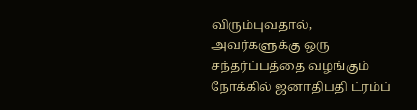விரும்புவதால், அவர்களுக்கு ஒரு சந்தர்ப்பத்தை வழங்கும் நோக்கில் ஜனாதிபதி ட்ரம்ப்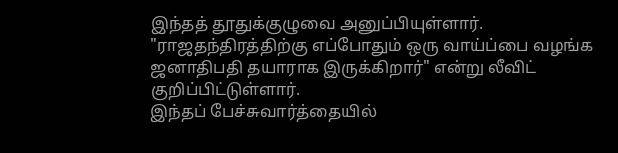இந்தத் தூதுக்குழுவை அனுப்பியுள்ளார்.
"ராஜதந்திரத்திற்கு எப்போதும் ஒரு வாய்ப்பை வழங்க ஜனாதிபதி தயாராக இருக்கிறார்" என்று லீவிட் குறிப்பிட்டுள்ளார்.
இந்தப் பேச்சுவார்த்தையில்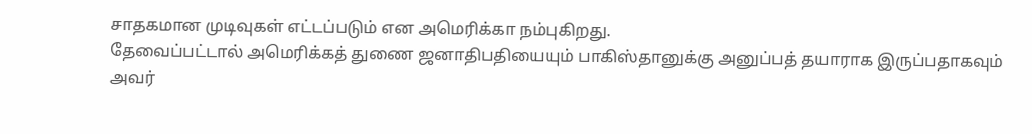சாதகமான முடிவுகள் எட்டப்படும் என அமெரிக்கா நம்புகிறது.
தேவைப்பட்டால் அமெரிக்கத் துணை ஜனாதிபதியையும் பாகிஸ்தானுக்கு அனுப்பத் தயாராக இருப்பதாகவும் அவர்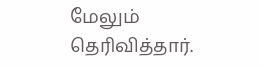மேலும் தெரிவித்தார்.